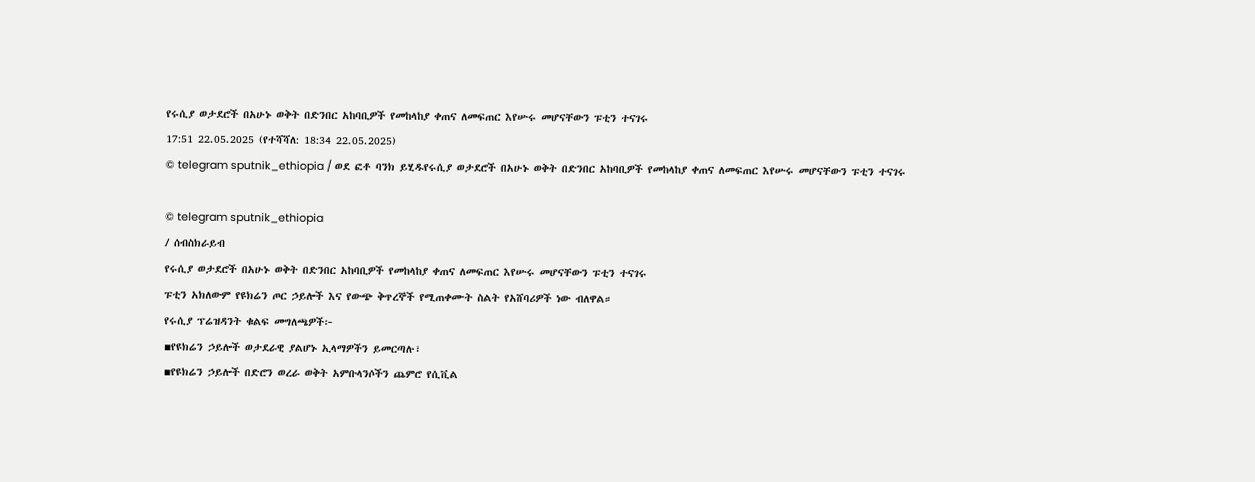የሩሲያ ወታደሮች በአሁኑ ወቅት በድንበር አከባቢዎች የመከላከያ ቀጠና ለመፍጠር እየሡሩ መሆናቸውን ፑቲን ተናገሩ
17:51 22.05.2025 (የተሻሻለ: 18:34 22.05.2025)
© telegram sputnik_ethiopia / ወደ ፎቶ ባንክ ይሂዱየሩሲያ ወታደሮች በአሁኑ ወቅት በድንበር አከባቢዎች የመከላከያ ቀጠና ለመፍጠር እየሡሩ መሆናቸውን ፑቲን ተናገሩ

© telegram sputnik_ethiopia
/ ሰብስክራይብ
የሩሲያ ወታደሮች በአሁኑ ወቅት በድንበር አከባቢዎች የመከላከያ ቀጠና ለመፍጠር እየሡሩ መሆናቸውን ፑቲን ተናገሩ
ፑቲን አክለውም የዩክሬን ጦር ኃይሎች እና የውጭ ቅጥረኞች የሚጠቀሙት ስልት የአሸባሪዎች ነው ብለዋል።
የሩሲያ ፕሬዝዳንት ቁልፍ መግለጫዎች፦
▪የዩክሬን ኃይሎች ወታደራዊ ያልሆኑ ኢላማዎችን ይመርጣሉ፣
▪የዩክሬን ኃይሎች በድሮን ወረራ ወቅት አምቡላንሶችን ጨምሮ የሲቪል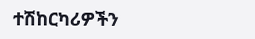ተሽከርካሪዎችን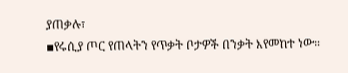ያጠቃሉ፣
▪የሩሲያ ጦር የጠላትን የጥቃት ቦታዎች በንቃት እየመከተ ነው።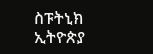ስፑትኒክ ኢትዮጵያ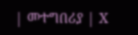| መተግበሪያ | X